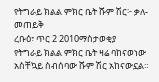የትግራይ ክልል ምክር ቤት ሹም ሽር፦ ቃለ-መጠይቅ
ረቡዕ፣ ጥር 2 2010ማስታወቂያ
የትግራይ ክልል ምክር ቤት ዛሬ ባከናወነው አስቸኳይ ስብሰባው ሹም ሽር አከናውኗል።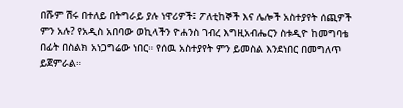በሹም ሽሩ በተለይ በትግራይ ያሉ ነዋሪዎች፤ ፖለቲከኞች እና ሌሎች አስተያየት ሰጪዎች ምን አሉ? የአዲስ አበባው ወኪላችን ዮሐንስ ገብረ እግዚአብሔርን ስቱዲዮ ከመግባቴ በፊት በስልክ አነጋግሬው ነበር። የሰዉ አስተያየት ምን ይመስል እንደነበር በመግለጥ ይጀምራል።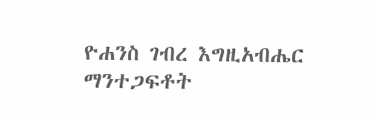ዮሐንስ ገብረ እግዚአብሔር
ማንተጋፍቶት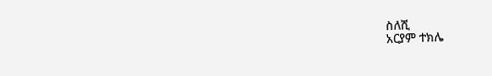ስለሺ
አርያም ተክሌ